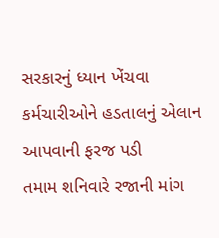સરકારનું ધ્યાન ખેંચવા કર્મચારીઓને હડતાલનું એલાન આપવાની ફરજ પડી
તમામ શનિવારે રજાની માંગ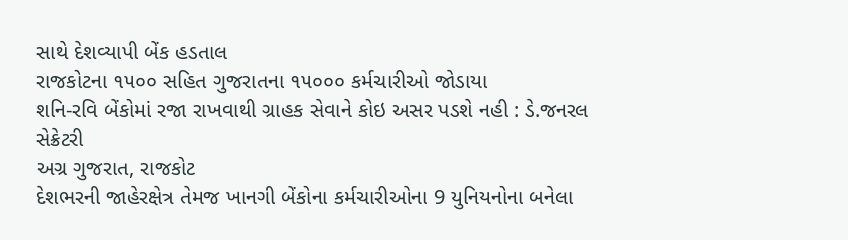સાથે દેશવ્યાપી બેંક હડતાલ
રાજકોટના ૧૫૦૦ સહિત ગુજરાતના ૧૫૦૦૦ કર્મચારીઓ જોડાયા
શનિ-રવિ બેંકોમાં રજા રાખવાથી ગ્રાહક સેવાને કોઇ અસર પડશે નહી : ડે.જનરલ સેક્રેટરી
અગ્ર ગુજરાત, રાજકોટ
દેશભરની જાહેરક્ષેત્ર તેમજ ખાનગી બેંકોના કર્મચારીઓના 9 યુનિયનોના બનેલા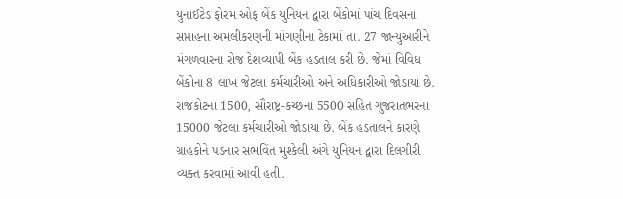યુનાઈટેડ ફોરમ ઓફ બેંક યુનિયન દ્વારા બેંકોમાં પાંચ દિવસના સપ્તાહના અમલીકરણની માંગણીના ટેકામાં તા. 27 જાન્યુઆરીને મંગળવારના રોજ દેશવ્યાપી બેંક હડતાલ કરી છે. જેમાં વિવિધ બેંકોના 8 લાખ જેટલા કર્મચારીઓ અને અધિકારીઓ જોડાયા છે. રાજકોટના 1500, સૌરાષ્ટ્ર-કચ્છના 5500 સહિત ગુજરાતભરના 15000 જેટલા કર્મચારીઓ જોડાયા છે. બેંક હડતાલને કારણે ગ્રાહકોને પડનાર સભવિંત મુશ્કેલી અંગે યુનિયન દ્વારા દિલગીરી વ્યક્ત કરવામાં આવી હતી.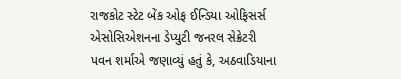રાજકોટ સ્ટેટ બેંક ઓફ ઈન્ડિયા ઓફિસર્સ એસોસિએશનના ડેપ્યુટી જનરલ સેક્રેટરી પવન શર્માએ જણાવ્યું હતું કે, અઠવાડિયાના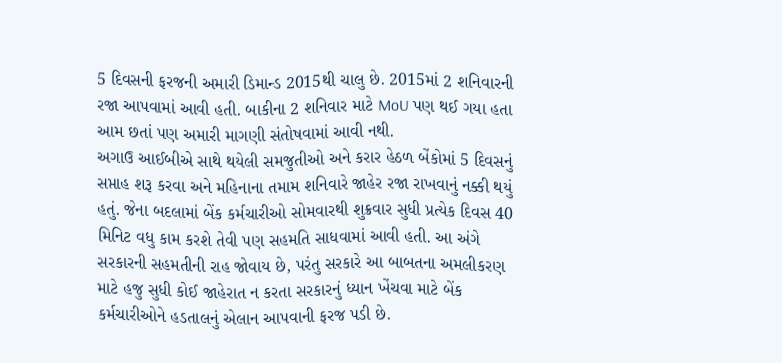5 દિવસની ફરજની અમારી ડિમાન્ડ 2015થી ચાલુ છે. 2015માં 2 શનિવારની રજા આપવામાં આવી હતી. બાકીના 2 શનિવાર માટે MoU પણ થઈ ગયા હતા આમ છતાં પણ અમારી માગણી સંતોષવામાં આવી નથી.
અગાઉ આઈબીએ સાથે થયેલી સમજુતીઓ અને કરાર હેઠળ બેંકોમાં 5 દિવસનું સપ્તાહ શરૂ કરવા અને મહિનાના તમામ શનિવારે જાહેર રજા રાખવાનું નક્કી થયું હતું. જેના બદલામાં બેંક કર્મચારીઓ સોમવારથી શુક્રવાર સુધી પ્રત્યેક દિવસ 40 મિનિટ વધુ કામ કરશે તેવી પણ સહમતિ સાધવામાં આવી હતી. આ અંગે સરકારની સહમતીની રાહ જોવાય છે, પરંતુ સરકારે આ બાબતના અમલીકરણ માટે હજુ સુધી કોઈ જાહેરાત ન કરતા સરકારનું ધ્યાન ખેંચવા માટે બેંક કર્મચારીઓને હડતાલનું એલાન આપવાની ફરજ પડી છે.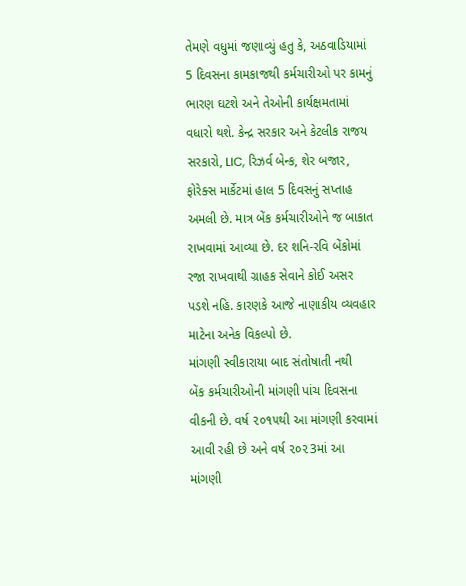તેમણે વધુમાં જણાવ્યું હતુ કે, અઠવાડિયામાં 5 દિવસના કામકાજથી કર્મચારીઓ પર કામનું ભારણ ઘટશે અને તેઓની કાર્યક્ષમતામાં વધારો થશે. કેન્દ્ર સરકાર અને કેટલીક રાજય સરકારો, LIC, રિઝર્વ બેન્ક, શેર બજાર, ફોરેક્સ માર્કેટમાં હાલ 5 દિવસનું સપ્તાહ અમલી છે. માત્ર બેંક કર્મચારીઓને જ બાકાત રાખવામાં આવ્યા છે. દર શનિ-રવિ બેંકોમાં રજા રાખવાથી ગ્રાહક સેવાને કોઈ અસર પડશે નહિ. કારણકે આજે નાણાકીય વ્યવહાર માટેના અનેક વિકલ્પો છે.
માંગણી સ્વીકારાયા બાદ સંતોષાતી નથી
બેંક કર્મચારીઓની માંગણી પાંચ દિવસના વીકની છે. વર્ષ ૨૦૧૫થી આ માંગણી કરવામાં આવી રહી છે અને વર્ષ ૨૦૨3માં આ માંગણી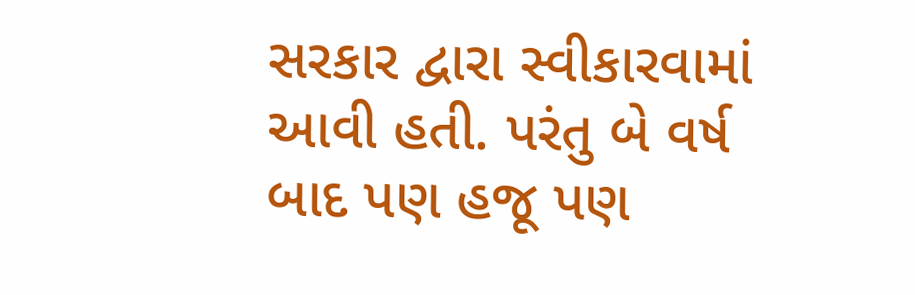સરકાર દ્વારા સ્વીકારવામાં આવી હતી. પરંતુ બે વર્ષ બાદ પણ હજૂ પણ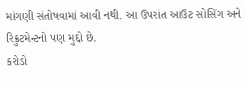માંગણી સંતોષવામાં આવી નથી. આ ઉપરાંત આઉટ સોસિંગ અને રિક્રુટમેન્ટનો પણ મુદ્દો છે.
કરોડો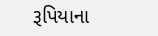રૂપિયાના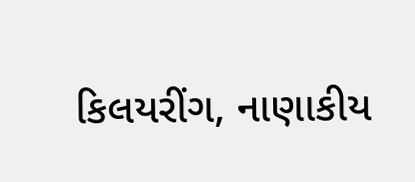કિલયરીંગ, નાણાકીય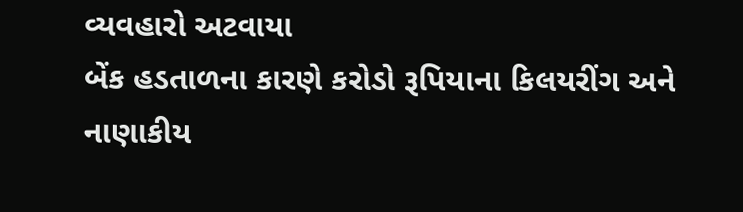વ્યવહારો અટવાયા
બેંક હડતાળના કારણે કરોડો રૂપિયાના કિલયરીંગ અને નાણાકીય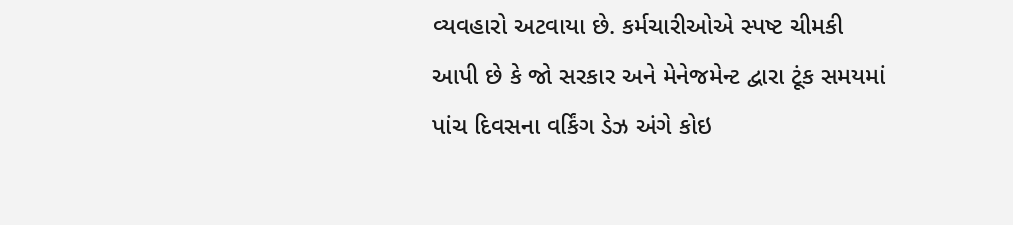વ્યવહારો અટવાયા છે. કર્મચારીઓએ સ્પષ્ટ ચીમકી આપી છે કે જો સરકાર અને મેનેજમેન્ટ દ્વારા ટૂંક સમયમાં પાંચ દિવસના વર્કિંગ ડેઝ અંગે કોઇ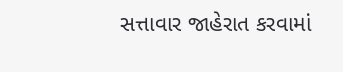સત્તાવાર જાહેરાત કરવામાં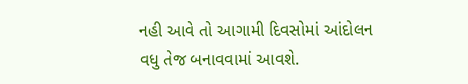નહી આવે તો આગામી દિવસોમાં આંદોલન વધુ તેજ બનાવવામાં આવશે.